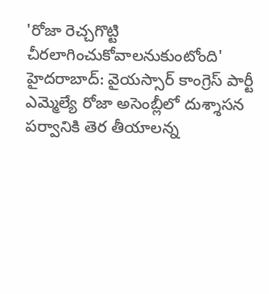'రోజా రెచ్చగొట్టి చీరలాగించుకోవాలనుకుంటోంది'
హైదరాబాద్: వైయస్సార్ కాంగ్రెస్ పార్టీ ఎమ్మెల్యే రోజా అసెంబ్లీలో దుశ్శాసన పర్వానికి తెర తీయాలన్న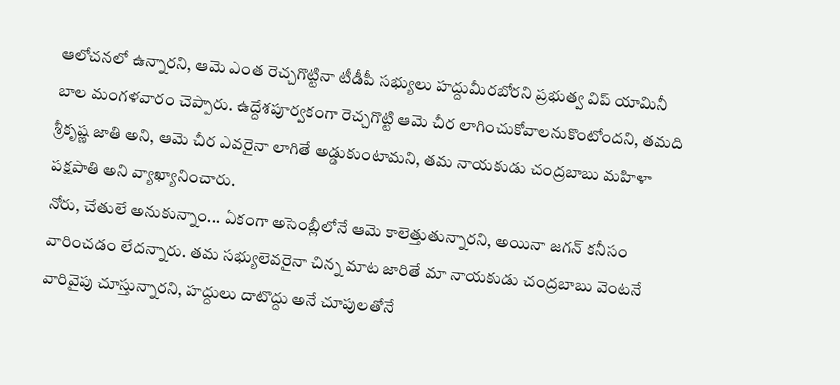ఆలోచనలో ఉన్నారని, ఆమె ఎంత రెచ్చగొట్టినా టీడీపీ సభ్యులు హద్దుమీరబోరని ప్రభుత్వ విప్ యామినీ బాల మంగళవారం చెప్పారు. ఉద్దేశపూర్వకంగా రెచ్చగొట్టి ఆమె చీర లాగించుకోవాలనుకొంటోందని, తమది శ్రీకృష్ణ జాతి అని, ఆమె చీర ఎవరైనా లాగితే అడ్డుకుంటామని, తమ నాయకుడు చంద్రబాబు మహిళా పక్షపాతి అని వ్యాఖ్యానించారు.
నోరు, చేతులే అనుకున్నాం... ఏకంగా అసెంబ్లీలోనే ఆమె కాలెత్తుతున్నారని, అయినా జగన్ కనీసం వారించడం లేదన్నారు. తమ సభ్యులెవరైనా చిన్న మాట జారితే మా నాయకుడు చంద్రబాబు వెంటనే వారివైపు చూస్తున్నారని, హద్దులు దాటొద్దు అనే చూపులతోనే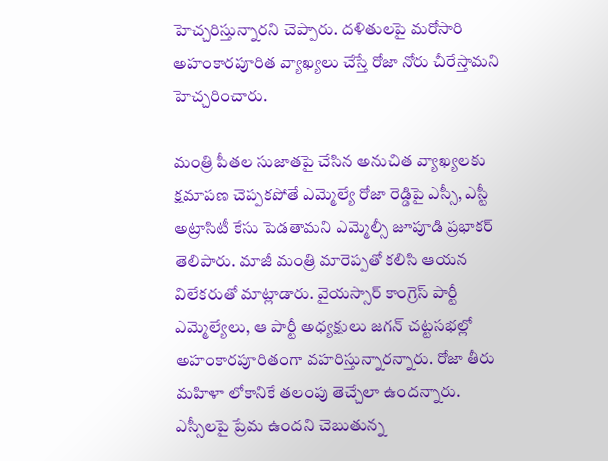హెచ్చరిస్తున్నారని చెప్పారు. దళితులపై మరోసారి అహంకారపూరిత వ్యాఖ్యలు చేస్తే రోజా నోరు చీరేస్తామని హెచ్చరించారు.

మంత్రి పీతల సుజాతపై చేసిన అనుచిత వ్యాఖ్యలకు క్షమాపణ చెప్పకపోతే ఎమ్మెల్యే రోజా రెడ్డిపై ఎస్సీ, ఎస్టీ అట్రాసిటీ కేసు పెడతామని ఎమ్మెల్సీ జూపూడి ప్రభాకర్ తెలిపారు. మాజీ మంత్రి మారెప్పతో కలిసి ఆయన విలేకరుతో మాట్లాడారు. వైయస్సార్ కాంగ్రెస్ పార్టీ ఎమ్మెల్యేలు, ఆ పార్టీ అధ్యక్షులు జగన్ చట్టసభల్లో అహంకారపూరితంగా వహరిస్తున్నారన్నారు. రోజా తీరు మహిళా లోకానికే తలంపు తెచ్చేలా ఉందన్నారు.
ఎస్సీలపై ప్రేమ ఉందని చెబుతున్న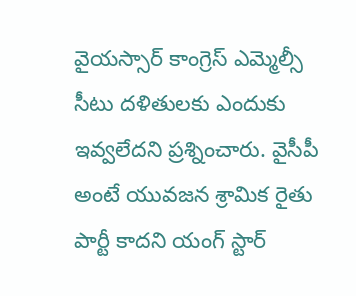వైయస్సార్ కాంగ్రెస్ ఎమ్మెల్సీ సీటు దళితులకు ఎందుకు ఇవ్వలేదని ప్రశ్నించారు. వైసీపీ అంటే యువజన శ్రామిక రైతు పార్టీ కాదని యంగ్ స్టార్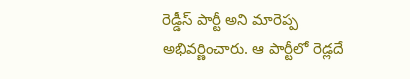రెడ్డీస్ పార్టీ అని మారెప్ప అభివర్ణించారు. ఆ పార్టీలో రెడ్లదే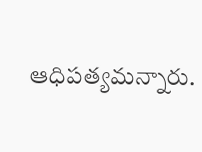ఆధిపత్యమన్నారు.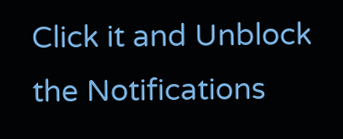Click it and Unblock the Notifications